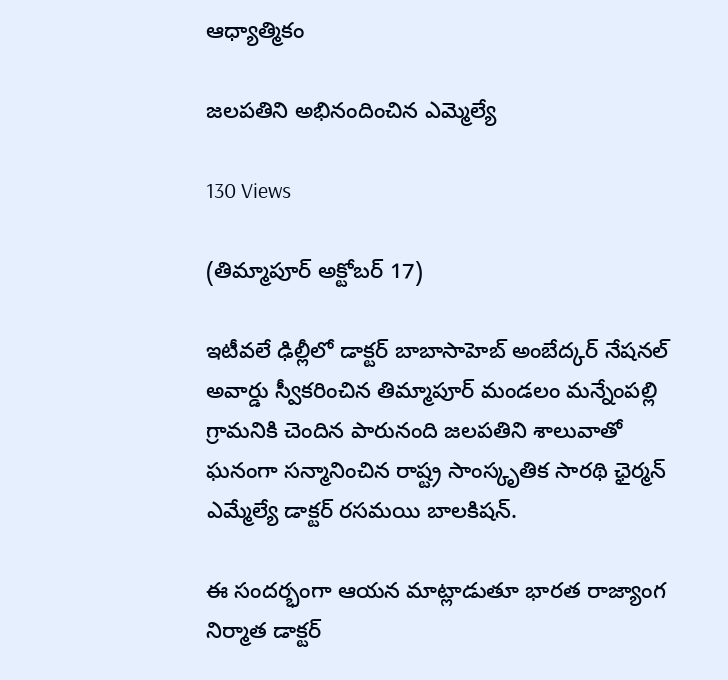ఆధ్యాత్మికం

జలపతిని అభినందించిన ఎమ్మెల్యే

130 Views

(తిమ్మాపూర్ అక్టోబర్ 17)

ఇటీవలే ఢిల్లీలో డాక్టర్ బాబాసాహెబ్ అంబేద్కర్ నేషనల్ అవార్డు స్వీకరించిన తిమ్మాపూర్ మండలం మన్నేంపల్లి గ్రామనికి చెందిన పారునంది జలపతిని శాలువాతో ఘనంగా సన్మానించిన రాష్ట్ర సాంస్కృతిక సారథి ఛైర్మన్ ఎమ్మేల్యే డాక్టర్ రసమయి బాలకిషన్.

ఈ సందర్భంగా ఆయన మాట్లాడుతూ భారత రాజ్యాంగ నిర్మాత డాక్టర్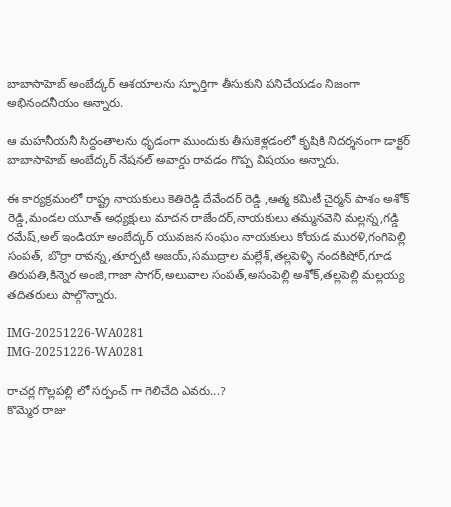బాబాసాహెబ్ అంబేద్కర్ ఆశయాలను స్ఫూర్తిగా తీసుకుని పనిచేయడం నిజంగా అభినందనీయం అన్నారు.

ఆ మహనీయనీ సిద్దంతాలను ధృడంగా ముందుకు తీసుకెళ్లడంలో కృషికి నిదర్శనంగా డాక్టర్ బాబాసాహెబ్ అంబేద్కర్ నేషనల్ అవార్డు రావడం గొప్ప విషయం అన్నారు.

ఈ కార్యక్రమంలో రాష్ట్ర నాయకులు కెతిరెడ్డి దేవేందర్ రెడ్డి ,ఆత్మ కమిటీ చైర్మన్ పాశం అశోక్ రెడ్డి,మండల యూత్ అధ్యక్షులు మాదన రాజేందర్,నాయకులు తమ్మనవెని మల్లన్న,గడ్డి రమేష్,అల్ ఇండియా అంబేద్కర్ యువజన సంఘం నాయకులు కోయడ మురళి,గంగిపెల్లి సంపత్, బొర్రా రావన్న,తూర్పటి అజయ్,సముద్రాల మల్లేశ్,తల్లపెళ్ళి నందకిషోర్,గూడ తిరుపతి,కిన్నెర అంజి,గాజా సాగర్,అలువాల సంపత్,అసంపెల్లి అశోక్,తల్లపెల్లి మల్లయ్య తదితరులు పాల్గొన్నారు.

IMG-20251226-WA0281
IMG-20251226-WA0281

రాచర్ల గొల్లపల్లి లో సర్పంచ్ గా గెలిచేది ఎవరు...?
కొమ్మెర రాజు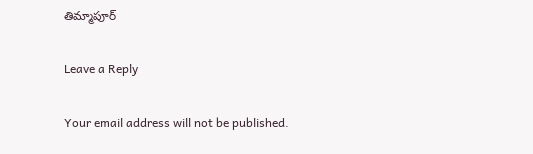తిమ్మాపూర్

Leave a Reply

Your email address will not be published.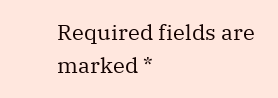Required fields are marked *